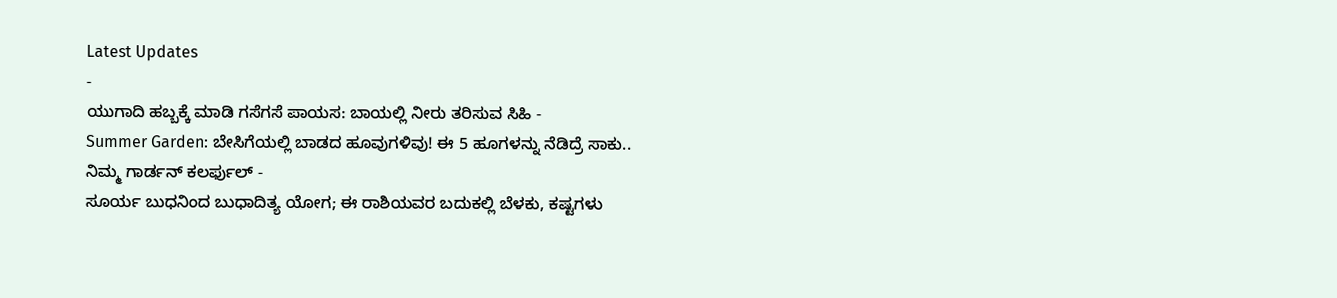Latest Updates
-
ಯುಗಾದಿ ಹಬ್ಬಕ್ಕೆ ಮಾಡಿ ಗಸೆಗಸೆ ಪಾಯಸ: ಬಾಯಲ್ಲಿ ನೀರು ತರಿಸುವ ಸಿಹಿ -
Summer Garden: ಬೇಸಿಗೆಯಲ್ಲಿ ಬಾಡದ ಹೂವುಗಳಿವು! ಈ 5 ಹೂಗಳನ್ನು ನೆಡಿದ್ರೆ ಸಾಕು.. ನಿಮ್ಮ ಗಾರ್ಡನ್ ಕಲರ್ಫುಲ್ -
ಸೂರ್ಯ ಬುಧನಿಂದ ಬುಧಾದಿತ್ಯ ಯೋಗ; ಈ ರಾಶಿಯವರ ಬದುಕಲ್ಲಿ ಬೆಳಕು, ಕಷ್ಟಗಳು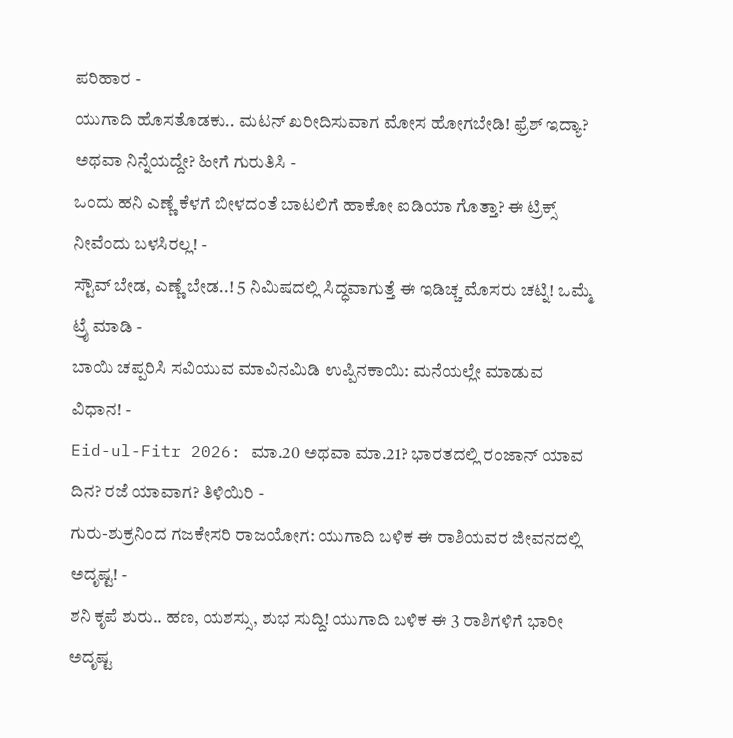ಪರಿಹಾರ -
ಯುಗಾದಿ ಹೊಸತೊಡಕು.. ಮಟನ್ ಖರೀದಿಸುವಾಗ ಮೋಸ ಹೋಗಬೇಡಿ! ಫ್ರೆಶ್ ಇದ್ಯಾ? ಅಥವಾ ನಿನ್ನೆಯದ್ದೇ? ಹೀಗೆ ಗುರುತಿಸಿ -
ಒಂದು ಹನಿ ಎಣ್ಣೆ ಕೆಳಗೆ ಬೀಳದಂತೆ ಬಾಟಲಿಗೆ ಹಾಕೋ ಐಡಿಯಾ ಗೊತ್ತಾ? ಈ ಟ್ರಿಕ್ಸ್ ನೀವೆಂದು ಬಳಸಿರಲ್ಲ! -
ಸ್ಟೌವ್ ಬೇಡ, ಎಣ್ಣೆ ಬೇಡ..! 5 ನಿಮಿಷದಲ್ಲಿ ಸಿದ್ಧವಾಗುತ್ತೆ ಈ ಇಡಿಚ್ಚ ಮೊಸರು ಚಟ್ನಿ! ಒಮ್ಮೆ ಟ್ರೈ ಮಾಡಿ -
ಬಾಯಿ ಚಪ್ಪರಿಸಿ ಸವಿಯುವ ಮಾವಿನಮಿಡಿ ಉಪ್ಪಿನಕಾಯಿ: ಮನೆಯಲ್ಲೇ ಮಾಡುವ ವಿಧಾನ! -
Eid-ul-Fitr 2026: ಮಾ.20 ಅಥವಾ ಮಾ.21? ಭಾರತದಲ್ಲಿ ರಂಜಾನ್ ಯಾವ ದಿನ? ರಜೆ ಯಾವಾಗ? ತಿಳಿಯಿರಿ -
ಗುರು-ಶುಕ್ರನಿಂದ ಗಜಕೇಸರಿ ರಾಜಯೋಗ: ಯುಗಾದಿ ಬಳಿಕ ಈ ರಾಶಿಯವರ ಜೀವನದಲ್ಲಿ ಅದೃಷ್ಟ! -
ಶನಿ ಕೃಪೆ ಶುರು.. ಹಣ, ಯಶಸ್ಸು, ಶುಭ ಸುದ್ದಿ! ಯುಗಾದಿ ಬಳಿಕ ಈ 3 ರಾಶಿಗಳಿಗೆ ಭಾರೀ ಅದೃಷ್ಟ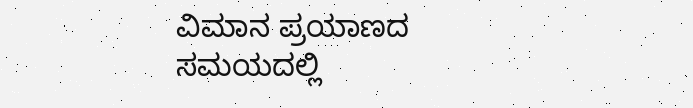ವಿಮಾನ ಪ್ರಯಾಣದ ಸಮಯದಲ್ಲಿ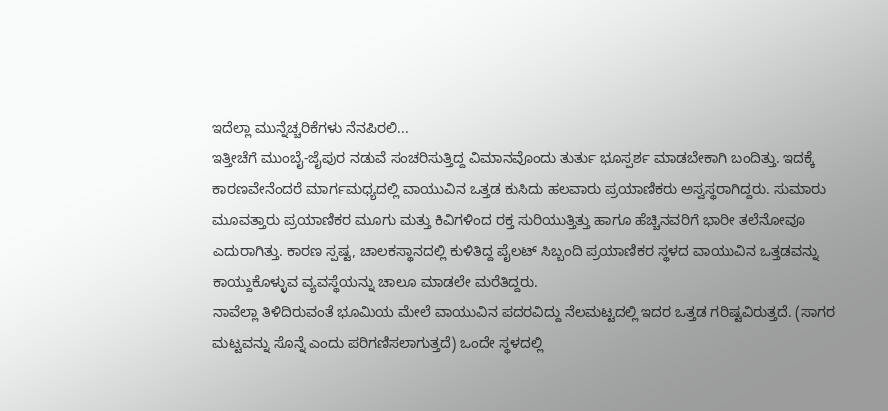ಇದೆಲ್ಲಾ ಮುನ್ನೆಚ್ಚರಿಕೆಗಳು ನೆನಪಿರಲಿ...
ಇತ್ತೀಚೆಗೆ ಮುಂಬೈ-ಜೈಪುರ ನಡುವೆ ಸಂಚರಿಸುತ್ತಿದ್ದ ವಿಮಾನವೊಂದು ತುರ್ತು ಭೂಸ್ಪರ್ಶ ಮಾಡಬೇಕಾಗಿ ಬಂದಿತ್ತು. ಇದಕ್ಕೆ ಕಾರಣವೇನೆಂದರೆ ಮಾರ್ಗಮಧ್ಯದಲ್ಲಿ ವಾಯುವಿನ ಒತ್ತಡ ಕುಸಿದು ಹಲವಾರು ಪ್ರಯಾಣಿಕರು ಅಸ್ವಸ್ಥರಾಗಿದ್ದರು. ಸುಮಾರು ಮೂವತ್ತಾರು ಪ್ರಯಾಣಿಕರ ಮೂಗು ಮತ್ತು ಕಿವಿಗಳಿಂದ ರಕ್ತ ಸುರಿಯುತ್ತಿತ್ತು ಹಾಗೂ ಹೆಚ್ಚಿನವರಿಗೆ ಭಾರೀ ತಲೆನೋವೂ ಎದುರಾಗಿತ್ತು. ಕಾರಣ ಸ್ಪಷ್ಟ, ಚಾಲಕಸ್ಥಾನದಲ್ಲಿ ಕುಳಿತಿದ್ದ ಪೈಲಟ್ ಸಿಬ್ಬಂದಿ ಪ್ರಯಾಣಿಕರ ಸ್ಥಳದ ವಾಯುವಿನ ಒತ್ತಡವನ್ನು ಕಾಯ್ದುಕೊಳ್ಳುವ ವ್ಯವಸ್ಥೆಯನ್ನು ಚಾಲೂ ಮಾಡಲೇ ಮರೆತಿದ್ದರು.
ನಾವೆಲ್ಲಾ ತಿಳಿದಿರುವಂತೆ ಭೂಮಿಯ ಮೇಲೆ ವಾಯುವಿನ ಪದರವಿದ್ದು ನೆಲಮಟ್ಟದಲ್ಲಿ ಇದರ ಒತ್ತಡ ಗರಿಷ್ಟವಿರುತ್ತದೆ. (ಸಾಗರ ಮಟ್ಟವನ್ನು ಸೊನ್ನೆ ಎಂದು ಪರಿಗಣಿಸಲಾಗುತ್ತದೆ) ಒಂದೇ ಸ್ಥಳದಲ್ಲಿ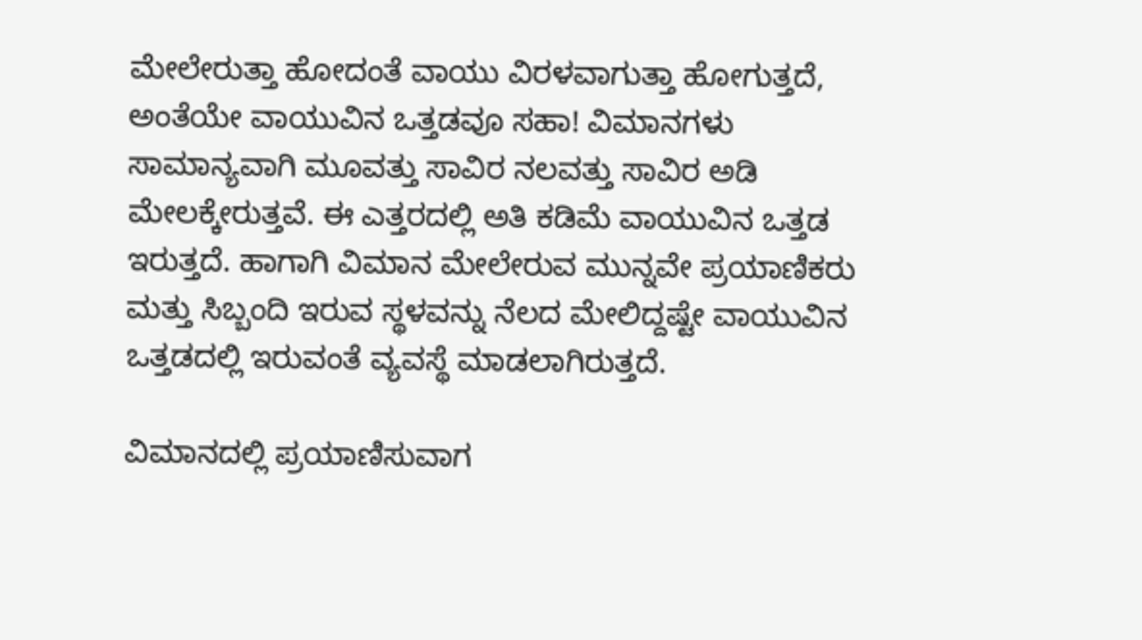ಮೇಲೇರುತ್ತಾ ಹೋದಂತೆ ವಾಯು ವಿರಳವಾಗುತ್ತಾ ಹೋಗುತ್ತದೆ, ಅಂತೆಯೇ ವಾಯುವಿನ ಒತ್ತಡವೂ ಸಹಾ! ವಿಮಾನಗಳು ಸಾಮಾನ್ಯವಾಗಿ ಮೂವತ್ತು ಸಾವಿರ ನಲವತ್ತು ಸಾವಿರ ಅಡಿ ಮೇಲಕ್ಕೇರುತ್ತವೆ. ಈ ಎತ್ತರದಲ್ಲಿ ಅತಿ ಕಡಿಮೆ ವಾಯುವಿನ ಒತ್ತಡ ಇರುತ್ತದೆ. ಹಾಗಾಗಿ ವಿಮಾನ ಮೇಲೇರುವ ಮುನ್ನವೇ ಪ್ರಯಾಣಿಕರು ಮತ್ತು ಸಿಬ್ಬಂದಿ ಇರುವ ಸ್ಥಳವನ್ನು ನೆಲದ ಮೇಲಿದ್ದಷ್ಟೇ ವಾಯುವಿನ ಒತ್ತಡದಲ್ಲಿ ಇರುವಂತೆ ವ್ಯವಸ್ಥೆ ಮಾಡಲಾಗಿರುತ್ತದೆ.

ವಿಮಾನದಲ್ಲಿ ಪ್ರಯಾಣಿಸುವಾಗ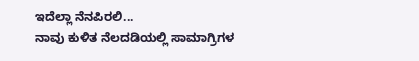ಇದೆಲ್ಲಾ ನೆನಪಿರಲಿ...
ನಾವು ಕುಳಿತ ನೆಲದಡಿಯಲ್ಲಿ ಸಾಮಾಗ್ರಿಗಳ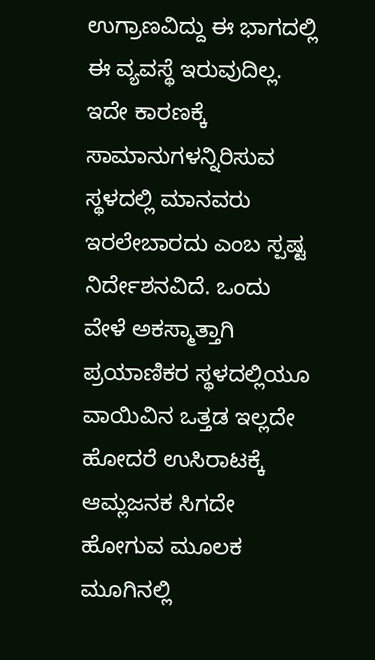ಉಗ್ರಾಣವಿದ್ದು ಈ ಭಾಗದಲ್ಲಿ ಈ ವ್ಯವಸ್ಥೆ ಇರುವುದಿಲ್ಲ. ಇದೇ ಕಾರಣಕ್ಕೆ ಸಾಮಾನುಗಳನ್ನಿರಿಸುವ ಸ್ಥಳದಲ್ಲಿ ಮಾನವರು ಇರಲೇಬಾರದು ಎಂಬ ಸ್ಪಷ್ಟ ನಿರ್ದೇಶನವಿದೆ. ಒಂದು ವೇಳೆ ಅಕಸ್ಮಾತ್ತಾಗಿ ಪ್ರಯಾಣಿಕರ ಸ್ಥಳದಲ್ಲಿಯೂ ವಾಯಿವಿನ ಒತ್ತಡ ಇಲ್ಲದೇ ಹೋದರೆ ಉಸಿರಾಟಕ್ಕೆ ಆಮ್ಲಜನಕ ಸಿಗದೇ ಹೋಗುವ ಮೂಲಕ ಮೂಗಿನಲ್ಲಿ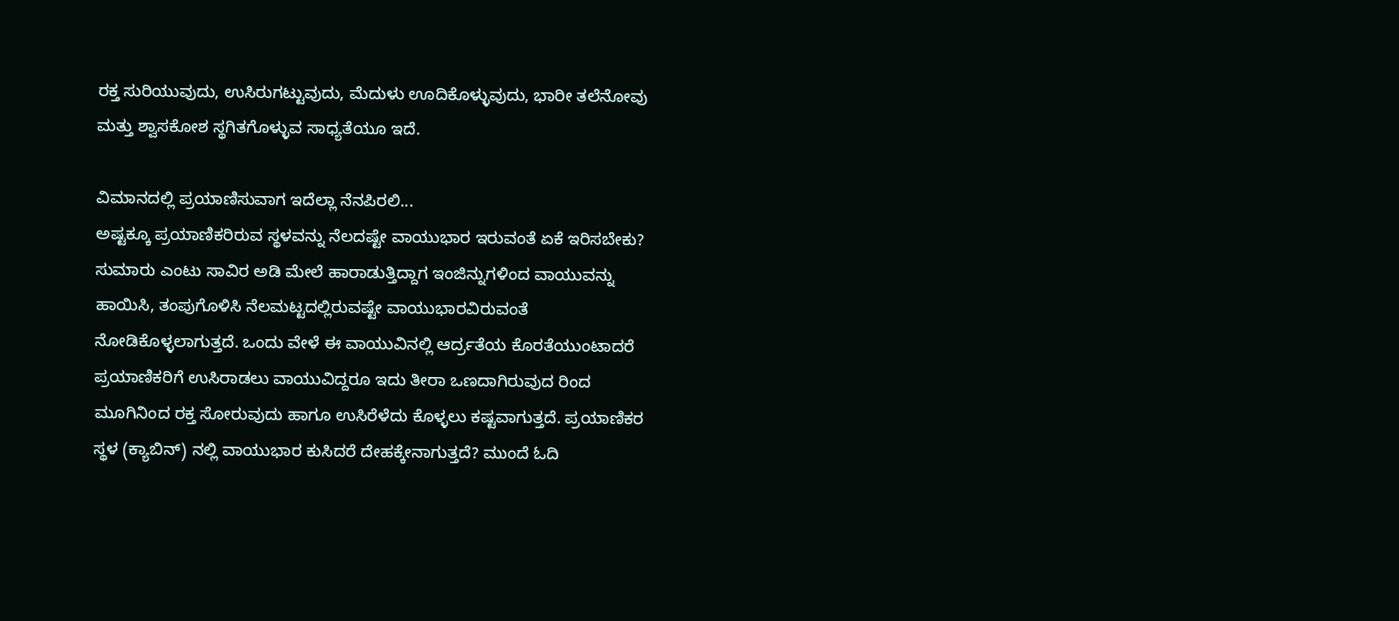ರಕ್ತ ಸುರಿಯುವುದು, ಉಸಿರುಗಟ್ಟುವುದು, ಮೆದುಳು ಊದಿಕೊಳ್ಳುವುದು, ಭಾರೀ ತಲೆನೋವು ಮತ್ತು ಶ್ವಾಸಕೋಶ ಸ್ಥಗಿತಗೊಳ್ಳುವ ಸಾಧ್ಯತೆಯೂ ಇದೆ.

ವಿಮಾನದಲ್ಲಿ ಪ್ರಯಾಣಿಸುವಾಗ ಇದೆಲ್ಲಾ ನೆನಪಿರಲಿ...
ಅಷ್ಟಕ್ಕೂ ಪ್ರಯಾಣಿಕರಿರುವ ಸ್ಥಳವನ್ನು ನೆಲದಷ್ಟೇ ವಾಯುಭಾರ ಇರುವಂತೆ ಏಕೆ ಇರಿಸಬೇಕು? ಸುಮಾರು ಎಂಟು ಸಾವಿರ ಅಡಿ ಮೇಲೆ ಹಾರಾಡುತ್ತಿದ್ದಾಗ ಇಂಜಿನ್ನುಗಳಿಂದ ವಾಯುವನ್ನು ಹಾಯಿಸಿ, ತಂಪುಗೊಳಿಸಿ ನೆಲಮಟ್ಟದಲ್ಲಿರುವಷ್ಟೇ ವಾಯುಭಾರವಿರುವಂತೆ ನೋಡಿಕೊಳ್ಳಲಾಗುತ್ತದೆ. ಒಂದು ವೇಳೆ ಈ ವಾಯುವಿನಲ್ಲಿ ಆರ್ದ್ರತೆಯ ಕೊರತೆಯುಂಟಾದರೆ ಪ್ರಯಾಣಿಕರಿಗೆ ಉಸಿರಾಡಲು ವಾಯುವಿದ್ದರೂ ಇದು ತೀರಾ ಒಣದಾಗಿರುವುದ ರಿಂದ ಮೂಗಿನಿಂದ ರಕ್ತ ಸೋರುವುದು ಹಾಗೂ ಉಸಿರೆಳೆದು ಕೊಳ್ಳಲು ಕಷ್ಟವಾಗುತ್ತದೆ. ಪ್ರಯಾಣಿಕರ ಸ್ಥಳ (ಕ್ಯಾಬಿನ್) ನಲ್ಲಿ ವಾಯುಭಾರ ಕುಸಿದರೆ ದೇಹಕ್ಕೇನಾಗುತ್ತದೆ? ಮುಂದೆ ಓದಿ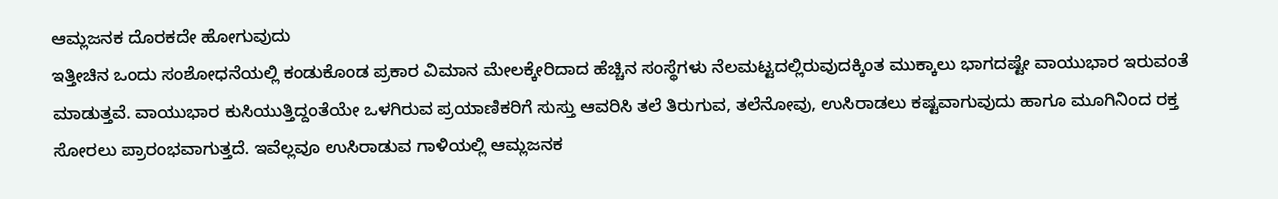ಆಮ್ಲಜನಕ ದೊರಕದೇ ಹೋಗುವುದು
ಇತ್ತೀಚಿನ ಒಂದು ಸಂಶೋಧನೆಯಲ್ಲಿ ಕಂಡುಕೊಂಡ ಪ್ರಕಾರ ವಿಮಾನ ಮೇಲಕ್ಕೇರಿದಾದ ಹೆಚ್ಚಿನ ಸಂಸ್ಥೆಗಳು ನೆಲಮಟ್ಟದಲ್ಲಿರುವುದಕ್ಕಿಂತ ಮುಕ್ಕಾಲು ಭಾಗದಷ್ಟೇ ವಾಯುಭಾರ ಇರುವಂತೆ ಮಾಡುತ್ತವೆ. ವಾಯುಭಾರ ಕುಸಿಯುತ್ತಿದ್ದಂತೆಯೇ ಒಳಗಿರುವ ಪ್ರಯಾಣಿಕರಿಗೆ ಸುಸ್ತು ಆವರಿಸಿ ತಲೆ ತಿರುಗುವ, ತಲೆನೋವು, ಉಸಿರಾಡಲು ಕಷ್ಟವಾಗುವುದು ಹಾಗೂ ಮೂಗಿನಿಂದ ರಕ್ತ ಸೋರಲು ಪ್ರಾರಂಭವಾಗುತ್ತದೆ. ಇವೆಲ್ಲವೂ ಉಸಿರಾಡುವ ಗಾಳಿಯಲ್ಲಿ ಆಮ್ಲಜನಕ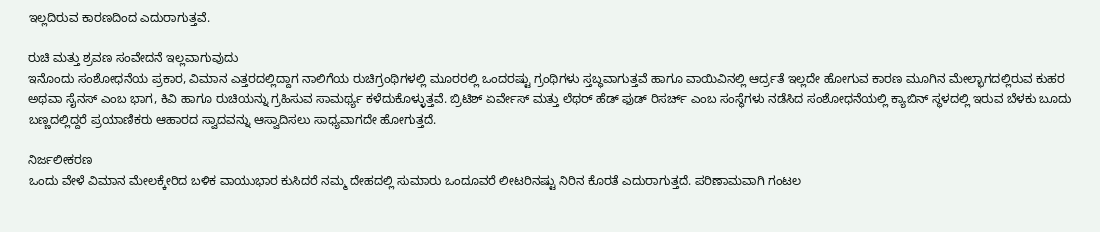ಇಲ್ಲದಿರುವ ಕಾರಣದಿಂದ ಎದುರಾಗುತ್ತವೆ.

ರುಚಿ ಮತ್ತು ಶ್ರವಣ ಸಂವೇದನೆ ಇಲ್ಲವಾಗುವುದು
ಇನೊಂದು ಸಂಶೋಧನೆಯ ಪ್ರಕಾರ, ವಿಮಾನ ಎತ್ತರದಲ್ಲಿದ್ದಾಗ ನಾಲಿಗೆಯ ರುಚಿಗ್ರಂಥಿಗಳಲ್ಲಿ ಮೂರರಲ್ಲಿ ಒಂದರಷ್ಟು ಗ್ರಂಥಿಗಳು ಸ್ತಬ್ಧವಾಗುತ್ತವೆ ಹಾಗೂ ವಾಯಿವಿನಲ್ಲಿ ಆರ್ದ್ರತೆ ಇಲ್ಲದೇ ಹೋಗುವ ಕಾರಣ ಮೂಗಿನ ಮೇಲ್ಭಾಗದಲ್ಲಿರುವ ಕುಹರ ಅಥವಾ ಸೈನಸ್ ಎಂಬ ಭಾಗ, ಕಿವಿ ಹಾಗೂ ರುಚಿಯನ್ನು ಗ್ರಹಿಸುವ ಸಾಮರ್ಥ್ಯ ಕಳೆದುಕೊಳ್ಳುತ್ತವೆ. ಬ್ರಿಟಿಶ್ ಏರ್ವೇಸ್ ಮತ್ತು ಲೆಥರ್ ಹೆಡ್ ಫುಡ್ ರಿಸರ್ಚ್ ಎಂಬ ಸಂಸ್ಥೆಗಳು ನಡೆಸಿದ ಸಂಶೋಧನೆಯಲ್ಲಿ ಕ್ಯಾಬಿನ್ ಸ್ಥಳದಲ್ಲಿ ಇರುವ ಬೆಳಕು ಬೂದು ಬಣ್ಣದಲ್ಲಿದ್ದರೆ ಪ್ರಯಾಣಿಕರು ಆಹಾರದ ಸ್ವಾದವನ್ನು ಆಸ್ವಾದಿಸಲು ಸಾಧ್ಯವಾಗದೇ ಹೋಗುತ್ತದೆ.

ನಿರ್ಜಲೀಕರಣ
ಒಂದು ವೇಳೆ ವಿಮಾನ ಮೇಲಕ್ಕೇರಿದ ಬಳಿಕ ವಾಯುಭಾರ ಕುಸಿದರೆ ನಮ್ಮ ದೇಹದಲ್ಲಿ ಸುಮಾರು ಒಂದೂವರೆ ಲೀಟರಿನಷ್ಟು ನಿರಿನ ಕೊರತೆ ಎದುರಾಗುತ್ತದೆ. ಪರಿಣಾಮವಾಗಿ ಗಂಟಲ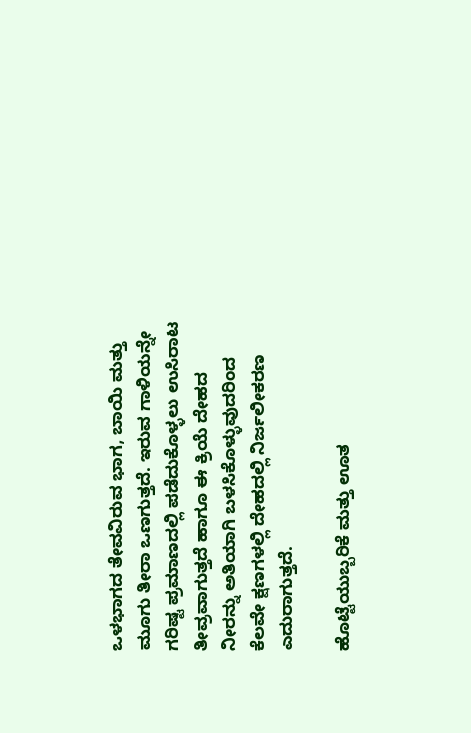ಒಳಭಾಗದ ತೇವವಿರುವ ಭಾಗ, ಬಾಯಿ ಮತ್ತು ಮೂಗು ತೀರಾ ಒಣಗುತ್ತದೆ. ಇರುವ ಗಾಳಿಯನ್ನೇ ಗರಿಷ್ಟ ಪ್ರಮಾಣದಲ್ಲಿ ಪಡೆದುಕೊಳ್ಳಲು ಉಸಿರಾಟ ತೀವ್ರವಾಗುತ್ತದೆ ಹಾಗೂ ಈ ಕ್ರಿಯೆ ದೇಹದ ನೀರನ್ನು ಅತಿಯಾಗಿ ಬಳಸಿಕೊಳ್ಳುವುದರಿಂದ ಕೆಲವೇ ಕ್ಷಣಗಳಲ್ಲಿ ದೇಹದಲ್ಲಿ ನಿರ್ಜಲೀಕರಣ ಎದುರಾಗುತ್ತದೆ.

ಹೊಟ್ಟೆಯುಬ್ಬರಿಕೆ ಮತ್ತು ಊತ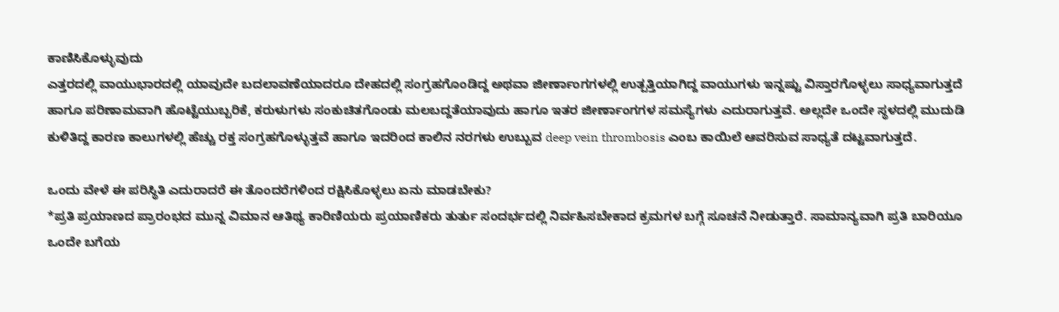ಕಾಣಿಸಿಕೊಳ್ಳುವುದು
ಎತ್ತರದಲ್ಲಿ ವಾಯುಭಾರದಲ್ಲಿ ಯಾವುದೇ ಬದಲಾವಣೆಯಾದರೂ ದೇಹದಲ್ಲಿ ಸಂಗ್ರಹಗೊಂಡಿದ್ದ ಅಥವಾ ಜೀರ್ಣಾಂಗಗಳಲ್ಲಿ ಉತ್ಪತ್ತಿಯಾಗಿದ್ದ ವಾಯುಗಳು ಇನ್ನಷ್ಟು ವಿಸ್ತಾರಗೊಳ್ಳಲು ಸಾಧ್ಯವಾಗುತ್ತದೆ ಹಾಗೂ ಪರಿಣಾಮವಾಗಿ ಹೊಟ್ಟೆಯುಬ್ಬರಿಕೆ, ಕರುಳುಗಳು ಸಂಕುಚಿತಗೊಂಡು ಮಲಬದ್ದತೆಯಾವುದು ಹಾಗೂ ಇತರ ಜೀರ್ಣಾಂಗಗಳ ಸಮಸ್ಯೆಗಳು ಎದುರಾಗುತ್ತವೆ. ಅಲ್ಲದೇ ಒಂದೇ ಸ್ಥಳದಲ್ಲಿ ಮುದುಡಿ ಕುಳಿತಿದ್ದ ಕಾರಣ ಕಾಲುಗಳಲ್ಲಿ ಹೆಚ್ಚು ರಕ್ತ ಸಂಗ್ರಹಗೊಳ್ಳುತ್ತವೆ ಹಾಗೂ ಇದರಿಂದ ಕಾಲಿನ ನರಗಳು ಉಬ್ಬುವ deep vein thrombosis ಎಂಬ ಕಾಯಿಲೆ ಆವರಿಸುವ ಸಾಧ್ಯತೆ ದಟ್ಟವಾಗುತ್ತದೆ.

ಒಂದು ವೇಳೆ ಈ ಪರಿಸ್ಥಿತಿ ಎದುರಾದರೆ ಈ ತೊಂದರೆಗಳಿಂದ ರಕ್ಷಿಸಿಕೊಳ್ಳಲು ಏನು ಮಾಡಬೇಕು?
*ಪ್ರತಿ ಪ್ರಯಾಣದ ಪ್ರಾರಂಭದ ಮುನ್ನ ವಿಮಾನ ಆತಿಥ್ಯ ಕಾರಿಣಿಯರು ಪ್ರಯಾಣಿಕರು ತುರ್ತು ಸಂದರ್ಭದಲ್ಲಿ ನಿರ್ವಹಿಸಬೇಕಾದ ಕ್ರಮಗಳ ಬಗ್ಗೆ ಸೂಚನೆ ನೀಡುತ್ತಾರೆ. ಸಾಮಾನ್ಯವಾಗಿ ಪ್ರತಿ ಬಾರಿಯೂ ಒಂದೇ ಬಗೆಯ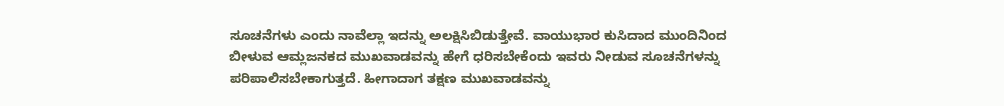ಸೂಚನೆಗಳು ಎಂದು ನಾವೆಲ್ಲಾ ಇದನ್ನು ಅಲಕ್ಷಿಸಿಬಿಡುತ್ತೇವೆ. ವಾಯುಭಾರ ಕುಸಿದಾದ ಮುಂದಿನಿಂದ ಬೀಳುವ ಆಮ್ಲಜನಕದ ಮುಖವಾಡವನ್ನು ಹೇಗೆ ಧರಿಸಬೇಕೆಂದು ಇವರು ನೀಡುವ ಸೂಚನೆಗಳನ್ನು ಪರಿಪಾಲಿಸಬೇಕಾಗುತ್ತದೆ. ಹೀಗಾದಾಗ ತಕ್ಷಣ ಮುಖವಾಡವನ್ನು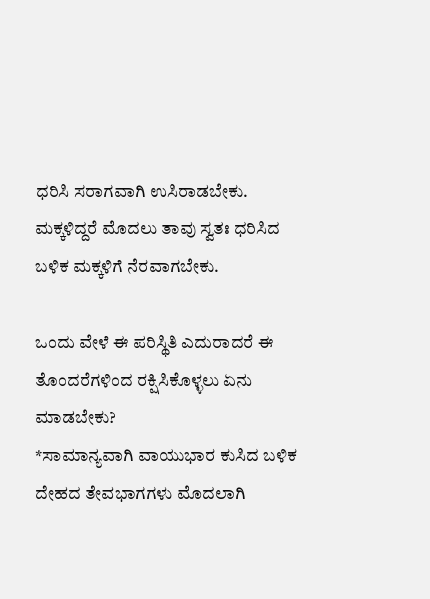ಧರಿಸಿ ಸರಾಗವಾಗಿ ಉಸಿರಾಡಬೇಕು. ಮಕ್ಕಳಿದ್ದರೆ ಮೊದಲು ತಾವು ಸ್ವತಃ ಧರಿಸಿದ ಬಳಿಕ ಮಕ್ಕಳಿಗೆ ನೆರವಾಗಬೇಕು.

ಒಂದು ವೇಳೆ ಈ ಪರಿಸ್ಥಿತಿ ಎದುರಾದರೆ ಈ ತೊಂದರೆಗಳಿಂದ ರಕ್ಷಿಸಿಕೊಳ್ಳಲು ಏನು ಮಾಡಬೇಕು?
*ಸಾಮಾನ್ಯವಾಗಿ ವಾಯುಭಾರ ಕುಸಿದ ಬಳಿಕ ದೇಹದ ತೇವಭಾಗಗಳು ಮೊದಲಾಗಿ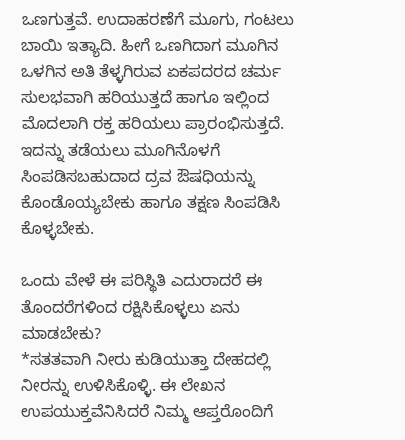ಒಣಗುತ್ತವೆ. ಉದಾಹರಣೆಗೆ ಮೂಗು, ಗಂಟಲು ಬಾಯಿ ಇತ್ಯಾದಿ. ಹೀಗೆ ಒಣಗಿದಾಗ ಮೂಗಿನ ಒಳಗಿನ ಅತಿ ತೆಳ್ಳಗಿರುವ ಏಕಪದರದ ಚರ್ಮ ಸುಲಭವಾಗಿ ಹರಿಯುತ್ತದೆ ಹಾಗೂ ಇಲ್ಲಿಂದ ಮೊದಲಾಗಿ ರಕ್ತ ಹರಿಯಲು ಪ್ರಾರಂಭಿಸುತ್ತದೆ. ಇದನ್ನು ತಡೆಯಲು ಮೂಗಿನೊಳಗೆ ಸಿಂಪಡಿಸಬಹುದಾದ ದ್ರವ ಔಷಧಿಯನ್ನು ಕೊಂಡೊಯ್ಯಬೇಕು ಹಾಗೂ ತಕ್ಷಣ ಸಿಂಪಡಿಸಿ ಕೊಳ್ಳಬೇಕು.

ಒಂದು ವೇಳೆ ಈ ಪರಿಸ್ಥಿತಿ ಎದುರಾದರೆ ಈ ತೊಂದರೆಗಳಿಂದ ರಕ್ಷಿಸಿಕೊಳ್ಳಲು ಏನು ಮಾಡಬೇಕು?
*ಸತತವಾಗಿ ನೀರು ಕುಡಿಯುತ್ತಾ ದೇಹದಲ್ಲಿ ನೀರನ್ನು ಉಳಿಸಿಕೊಳ್ಳಿ. ಈ ಲೇಖನ ಉಪಯುಕ್ತವೆನಿಸಿದರೆ ನಿಮ್ಮ ಆಪ್ತರೊಂದಿಗೆ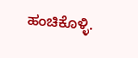ಹಂಚಿಕೊಳ್ಳಿ.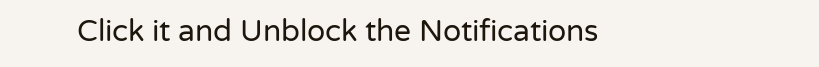Click it and Unblock the Notifications